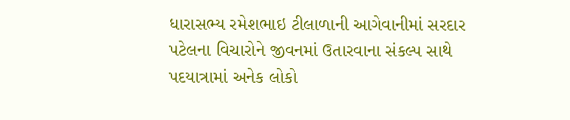ધારાસભ્ય રમેશભાઇ ટીલાળાની આગેવાનીમાં સરદાર પટેલના વિચારોને જીવનમાં ઉતારવાના સંકલ્પ સાથે પદયાત્રામાં અનેક લોકો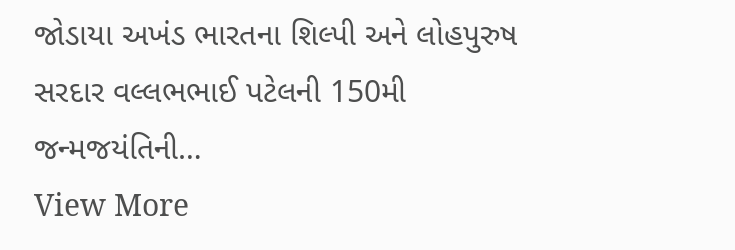જોડાયા અખંડ ભારતના શિલ્પી અને લોહપુરુષ સરદાર વલ્લભભાઈ પટેલની 150મી જન્મજયંતિની…
View More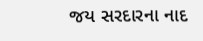જય સરદારના નાદ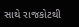સાથે રાજકોટથી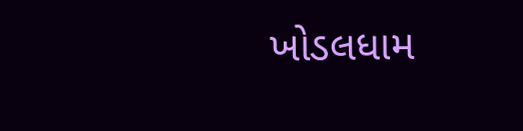ખોડલધામ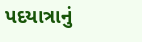પદયાત્રાનું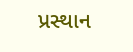પ્રસ્થાન